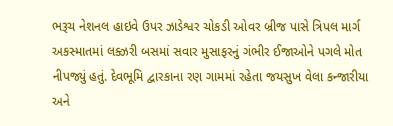ભરૂચ નેશનલ હાઇવે ઉપર ઝાડેશ્વર ચોકડી ઓવર બ્રીજ પાસે ત્રિપલ માર્ગ અકસ્માતમાં લક્ઝરી બસમાં સવાર મુસાફરનું ગંભીર ઈજાઓને પગલે મોત નીપજ્યું હતું. દેવભૂમિ દ્વારકાના રણ ગામમાં રહેતા જયસુખ વેલા કન્જારીયા અને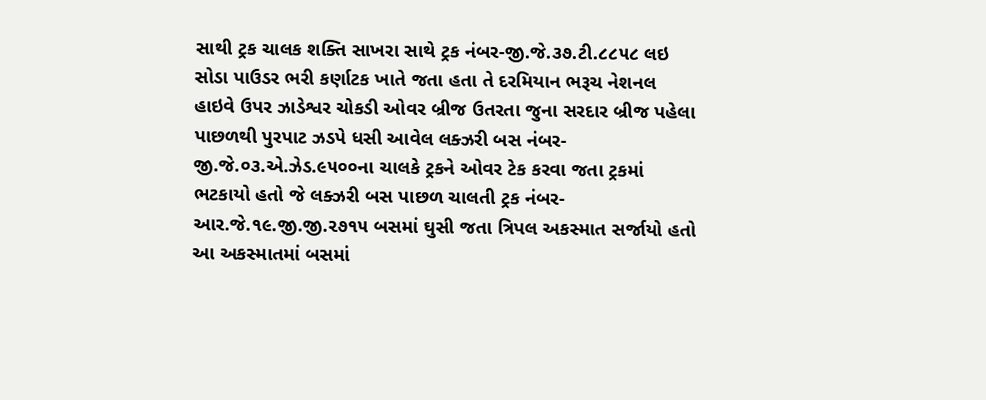સાથી ટ્રક ચાલક શક્તિ સાખરા સાથે ટ્રક નંબર-જી.જે.૩૭.ટી.૮૮૫૮ લઇ સોડા પાઉડર ભરી કર્ણાટક ખાતે જતા હતા તે દરમિયાન ભરૂચ નેશનલ હાઇવે ઉપર ઝાડેશ્વર ચોકડી ઓવર બ્રીજ ઉતરતા જુના સરદાર બ્રીજ પહેલા પાછળથી પુરપાટ ઝડપે ધસી આવેલ લક્ઝરી બસ નંબર-જી.જે.૦૩.એ.ઝેડ.૯૫૦૦ના ચાલકે ટ્રકને ઓવર ટેક કરવા જતા ટ્રકમાં ભટકાયો હતો જે લક્ઝરી બસ પાછળ ચાલતી ટ્રક નંબર-આર.જે.૧૯.જી.જી.૨૭૧૫ બસમાં ઘુસી જતા ત્રિપલ અકસ્માત સર્જાયો હતો આ અકસ્માતમાં બસમાં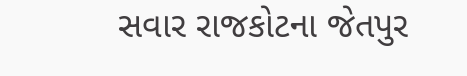સવાર રાજકોટના જેતપુર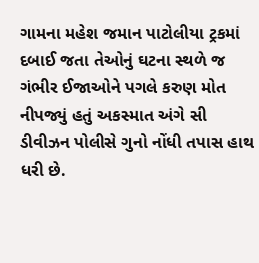ગામના મહેશ જમાન પાટોલીયા ટ્રકમાં દબાઈ જતા તેઓનું ઘટના સ્થળે જ ગંભીર ઈજાઓને પગલે કરુણ મોત નીપજ્યું હતું અકસ્માત અંગે સી ડીવીઝન પોલીસે ગુનો નોંધી તપાસ હાથ ધરી છે.